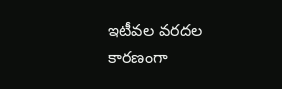ఇటీవల వరదల కారణంగా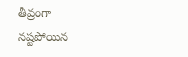తీవ్రంగా నష్టపోయిన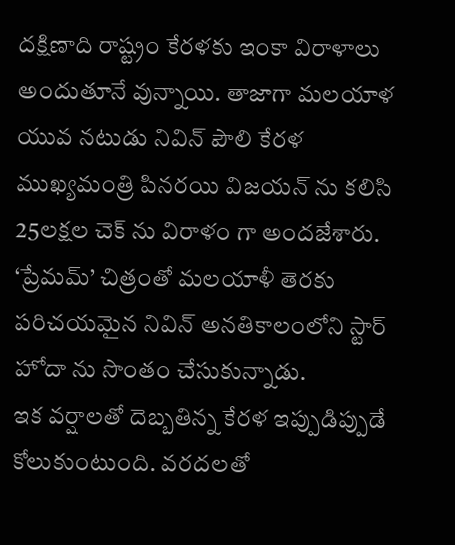దక్షిణాది రాష్ట్రం కేరళకు ఇంకా విరాళాలు అందుతూనే వున్నాయి. తాజాగా మలయాళ యువ నటుడు నివిన్ పౌలి కేరళ ముఖ్యమంత్రి పినరయి విజయన్ ను కలిసి 25లక్షల చెక్ ను విరాళం గా అందజేశారు. ‘ప్రేమమ్’ చిత్రంతో మలయాళీ తెరకు పరిచయమైన నివిన్ అనతికాలంలోని స్టార్ హోదా ను సొంతం చేసుకున్నాడు.
ఇక వర్షాలతో దెబ్బతిన్న కేరళ ఇప్పుడిప్పుడే కోలుకుంటుంది. వరదలతో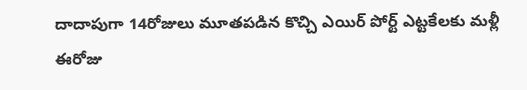దాదాపుగా 14రోజులు మూతపడిన కొచ్చి ఎయిర్ పోర్ట్ ఎట్టకేలకు మళ్లీ ఈరోజు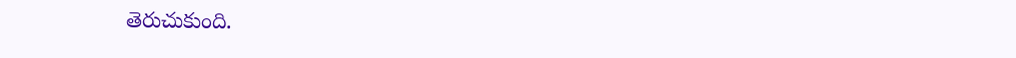తెరుచుకుంది.